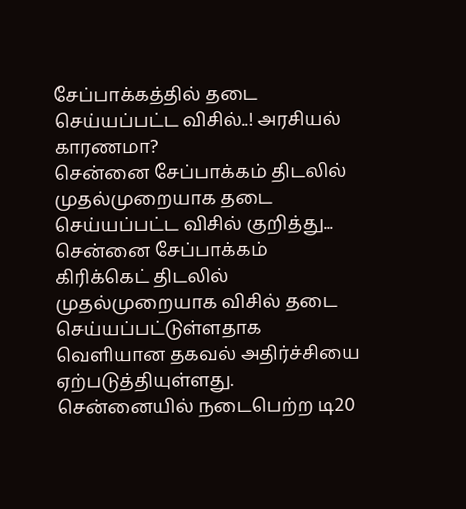சேப்பாக்கத்தில் தடை செய்யப்பட்ட விசில்..! அரசியல் காரணமா?
சென்னை சேப்பாக்கம் திடலில் முதல்முறையாக தடை செய்யப்பட்ட விசில் குறித்து...
சென்னை சேப்பாக்கம் கிரிக்கெட் திடலில் முதல்முறையாக விசில் தடை செய்யப்பட்டுள்ளதாக வெளியான தகவல் அதிர்ச்சியை ஏற்படுத்தியுள்ளது.
சென்னையில் நடைபெற்ற டி20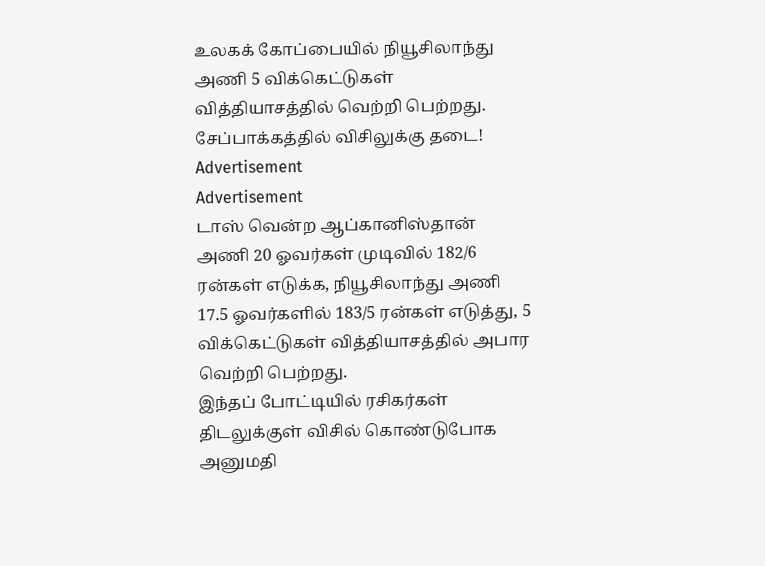உலகக் கோப்பையில் நியூசிலாந்து அணி 5 விக்கெட்டுகள் வித்தியாசத்தில் வெற்றி பெற்றது.
சேப்பாக்கத்தில் விசிலுக்கு தடை!
Advertisement
Advertisement
டாஸ் வென்ற ஆப்கானிஸ்தான் அணி 20 ஓவர்கள் முடிவில் 182/6 ரன்கள் எடுக்க, நியூசிலாந்து அணி 17.5 ஓவர்களில் 183/5 ரன்கள் எடுத்து, 5 விக்கெட்டுகள் வித்தியாசத்தில் அபார வெற்றி பெற்றது.
இந்தப் போட்டியில் ரசிகர்கள் திடலுக்குள் விசில் கொண்டுபோக அனுமதி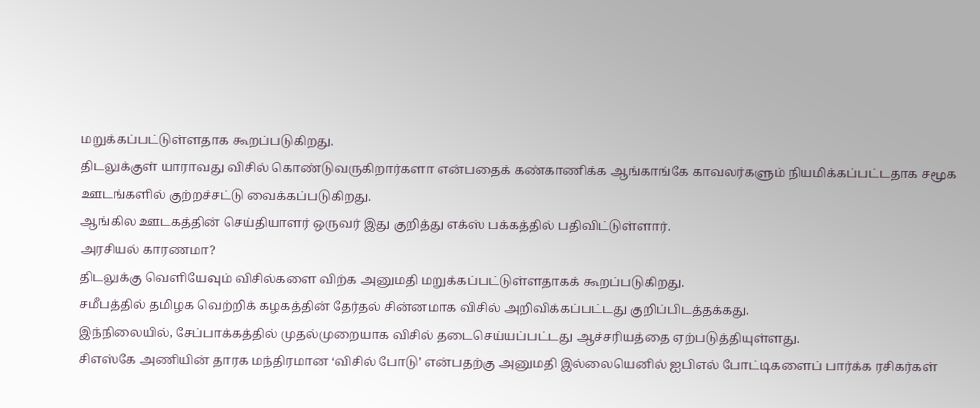மறுக்கப்பட்டுள்ளதாக கூறப்படுகிறது.
திடலுக்குள் யாராவது விசில் கொண்டுவருகிறார்களா என்பதைக் கண்காணிக்க ஆங்காங்கே காவலர்களும் நியமிக்கப்பட்டதாக சமூக ஊடங்களில் குற்றச்சட்டு வைக்கப்படுகிறது.
ஆங்கில ஊடகத்தின் செய்தியாளர் ஒருவர் இது குறித்து எக்ஸ் பக்கத்தில் பதிவிட்டுள்ளார்.
அரசியல் காரணமா?
திடலுக்கு வெளியேவும் விசில்களை விற்க அனுமதி மறுக்கப்பட்டுள்ளதாகக் கூறப்படுகிறது.
சமீபத்தில் தமிழக வெற்றிக் கழகத்தின் தேர்தல் சின்னமாக விசில் அறிவிக்கப்பட்டது குறிப்பிடத்தக்கது.
இந்நிலையில், சேப்பாக்கத்தில் முதல்முறையாக விசில் தடைசெய்யப்பட்டது ஆச்சரியத்தை ஏற்படுத்தியுள்ளது.
சிஎஸ்கே அணியின் தாரக மந்திரமான ‘விசில் போடு’ என்பதற்கு அனுமதி இல்லையெனில் ஐபிஎல் போட்டிகளைப் பார்க்க ரசிகர்கள்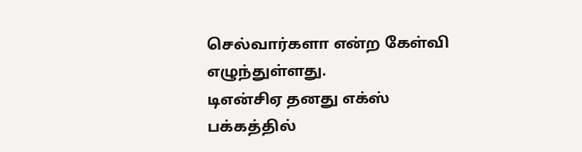செல்வார்களா என்ற கேள்வி எழுந்துள்ளது.
டிஎன்சிஏ தனது எக்ஸ் பக்கத்தில்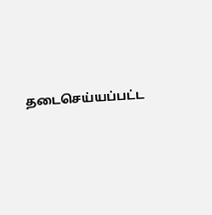தடைசெய்யப்பட்ட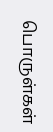பொருள்கள்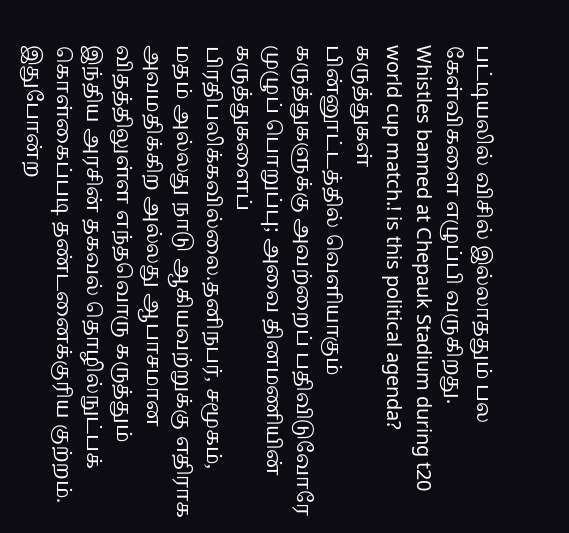பட்டியலில் விசில் இல்லாததும் பல கேள்விகளை எழுப்பி வருகிறது.
Whistles banned at Chepauk Stadium during t20 world cup match.! is this political agenda?
கருத்துகள்
பின்னூட்டத்தில் வெளியாகும் கருத்துகளுக்கு அவற்றைப் பதிவிடுவோரே முழுப் பொறுப்பு; அவை தினமணியின் கருத்துகளைப் பிரதிபலிக்கவில்லை.தனிநபர், சமூகம், மதம் அல்லது நாடு ஆகியவற்றுக்கு எதிராக அவமதிக்கிற அல்லது ஆபாசமான விதத்திலுள்ள எந்தவொரு கருத்தும் இந்திய அரசின் தகவல் தொழில்நுட்பக் கொள்கைப்படி தண்டனைக்குரிய குற்றம். இதுபோன்ற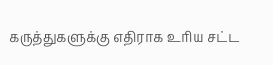கருத்துகளுக்கு எதிராக உரிய சட்ட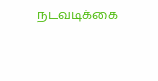நடவடிக்கை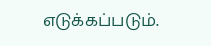எடுக்கப்படும்.